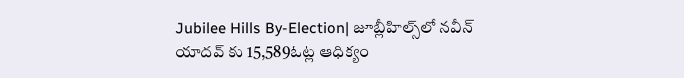Jubilee Hills By-Election| జూబ్లీహిల్స్‌లో నవీన్ యాదవ్ కు 15,589ఓట్ల ఆధిక్యం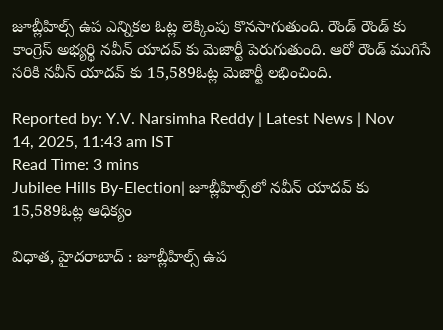జూబ్లీహిల్స్ ఉప ఎన్నికల ఓట్ల లెక్కింపు కొనసాగుతుంది. రౌండ్ రౌండ్ కు కాంగ్రెస్ అభ్యర్థి నవీన్ యాదవ్ కు మెజార్టీ పెరుగుతుంది. ఆరో రౌండ్ ముగిసే సరికి నవీన్ యాదవ్ కు 15,589ఓట్ల మెజార్టీ లభించింది.

Reported by: Y.V. Narsimha Reddy | Latest News | Nov 14, 2025, 11:43 am IST
Read Time: 3 mins
Jubilee Hills By-Election| జూబ్లీహిల్స్‌లో నవీన్ యాదవ్ కు 15,589ఓట్ల ఆధిక్యం

విధాత, హైదరాబాద్ : జూబ్లీహిల్స్ ఉప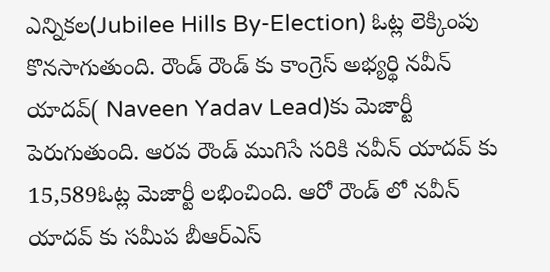ఎన్నికల(Jubilee Hills By-Election) ఓట్ల లెక్కింపు కొనసాగుతుంది. రౌండ్ రౌండ్ కు కాంగ్రెస్ అభ్యర్థి నవీన్ యాదవ్( Naveen Yadav Lead)కు మెజార్టీ పెరుగుతుంది. ఆరవ రౌండ్ ముగిసే సరికి నవీన్ యాదవ్ కు 15,589ఓట్ల మెజార్టీ లభించింది. ఆరో రౌండ్ లో నవీన్ యాదవ్ కు సమీప బీఆర్ఎస్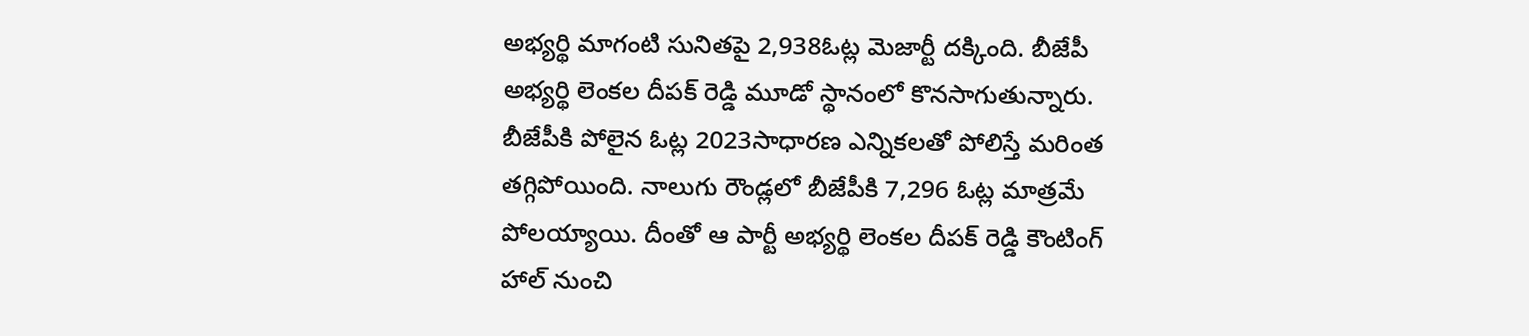అభ్యర్థి మాగంటి సునితపై 2,938ఓట్ల మెజార్టీ దక్కింది. బీజేపీ అభ్యర్థి లెంకల దీపక్ రెడ్డి మూడో స్థానంలో కొనసాగుతున్నారు. బీజేపీకి పోలైన ఓట్ల 2023సాధారణ ఎన్నికలతో పోలిస్తే మరింత తగ్గిపోయింది. నాలుగు రౌండ్లలో బీజేపీకి 7,296 ఓట్ల మాత్రమే పోలయ్యాయి. దీంతో ఆ పార్టీ అభ్యర్థి లెంకల దీపక్ రెడ్డి కౌంటింగ్ హాల్ నుంచి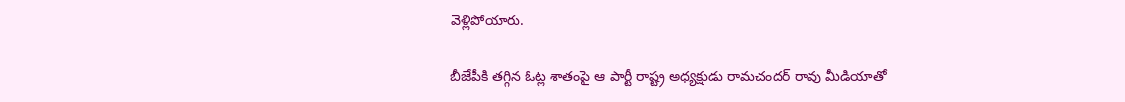వెళ్లిపోయారు.

బీజేపీకి తగ్గిన ఓట్ల శాతంపై ఆ పార్టీ రాష్ట్ర అధ్యక్షుడు రామచందర్ రావు మీడియాతో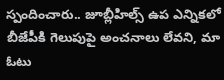స్పందించారు.. జూబ్లీహిల్స్ ఉప ఎన్నికలో బీజేపీకి గెలుపుపై అంచనాలు లేవని, మా ఓటు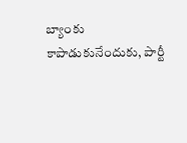బ్యాంకు కాపాడుకునేందుకు, పార్టీ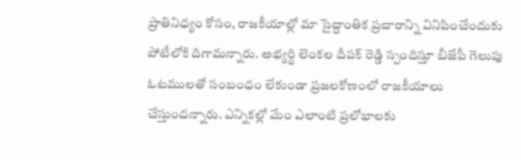ప్రాతినిధ్యం కోసం, రాజకీయాల్లో మా సైద్దాంతిక ప్రచారాన్ని వినిపించేందుకు పోటీలోకి దిగామన్నారు. అభ్యర్థి లెంకల దీపక్ రెడ్డి స్పందిస్తూ బీజేపీ గెలుపు ఓటములతో సంబంధం లేకుండా ప్రజలకోణంలో రాజకీయాలు చేస్తుందన్నారు. ఎన్నికల్లో మేం ఎలాంటి ప్రలోభాలకు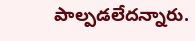పాల్పడలేదన్నారు.